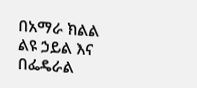በአማራ ክልል ልዩ ኃይል እና በፌዴራል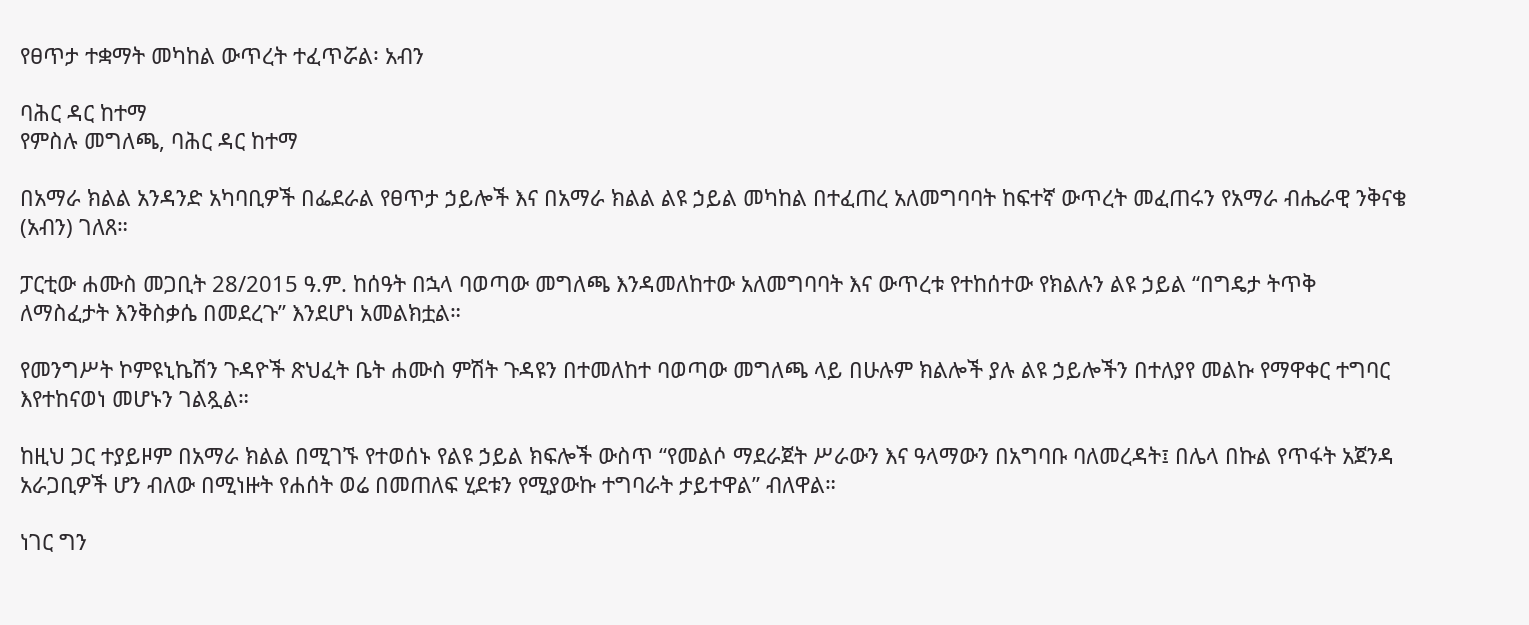የፀጥታ ተቋማት መካከል ውጥረት ተፈጥሯል፡ አብን

ባሕር ዳር ከተማ
የምስሉ መግለጫ, ባሕር ዳር ከተማ

በአማራ ክልል አንዳንድ አካባቢዎች በፌደራል የፀጥታ ኃይሎች እና በአማራ ክልል ልዩ ኃይል መካከል በተፈጠረ አለመግባባት ከፍተኛ ውጥረት መፈጠሩን የአማራ ብሔራዊ ንቅናቄ (አብን) ገለጸ።

ፓርቲው ሐሙስ መጋቢት 28/2015 ዓ.ም. ከሰዓት በኋላ ባወጣው መግለጫ እንዳመለከተው አለመግባባት እና ውጥረቱ የተከሰተው የክልሉን ልዩ ኃይል “በግዴታ ትጥቅ ለማስፈታት እንቅስቃሴ በመደረጉ” እንደሆነ አመልክቷል።

የመንግሥት ኮምዩኒኬሽን ጉዳዮች ጽህፈት ቤት ሐሙስ ምሽት ጉዳዩን በተመለከተ ባወጣው መግለጫ ላይ በሁሉም ክልሎች ያሉ ልዩ ኃይሎችን በተለያየ መልኩ የማዋቀር ተግባር እየተከናወነ መሆኑን ገልጿል።

ከዚህ ጋር ተያይዞም በአማራ ክልል በሚገኙ የተወሰኑ የልዩ ኃይል ክፍሎች ውስጥ “የመልሶ ማደራጀት ሥራውን እና ዓላማውን በአግባቡ ባለመረዳት፤ በሌላ በኩል የጥፋት አጀንዳ አራጋቢዎች ሆን ብለው በሚነዙት የሐሰት ወሬ በመጠለፍ ሂደቱን የሚያውኩ ተግባራት ታይተዋል” ብለዋል።

ነገር ግን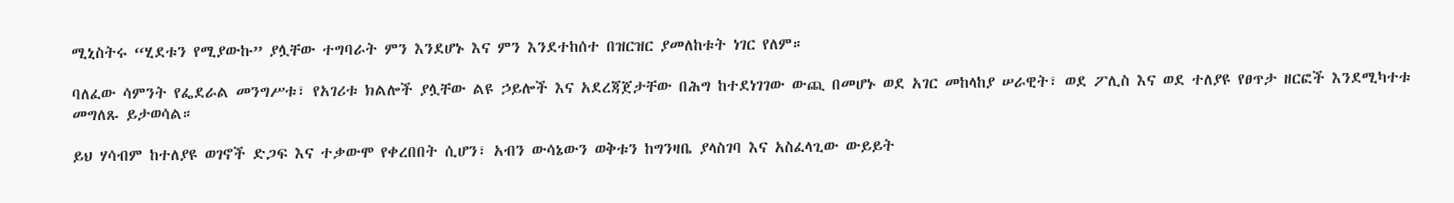ሚኒስትሩ “ሂደቱን የሚያውኩ” ያሏቸው ተግባራት ምን እንደሆኑ እና ምን እንደተከሰተ በዝርዝር ያመለከቱት ነገር የለም።

ባለፈው ሳምንት የፌደራል መንግሥቱ፣ የአገሪቱ ክልሎች ያሏቸው ልዩ ኃይሎች እና አደረጃጀታቸው በሕግ ከተደነገገው ውጪ በመሆኑ ወደ አገር መከላከያ ሠራዊት፣ ወደ ፖሊስ እና ወደ ተለያዩ የፀጥታ ዘርፎች እንደሚካተቱ መግለጹ ይታወሳል።

ይህ ሃሳብም ከተለያዩ ወገኖች ድጋፍ እና ተቃውሞ የቀረበበት ሲሆን፣ አብን ውሳኔውን ወቅቱን ከግንዛቤ ያላስገባ እና አስፈላጊው ውይይት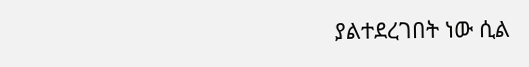ያልተደረገበት ነው ሲል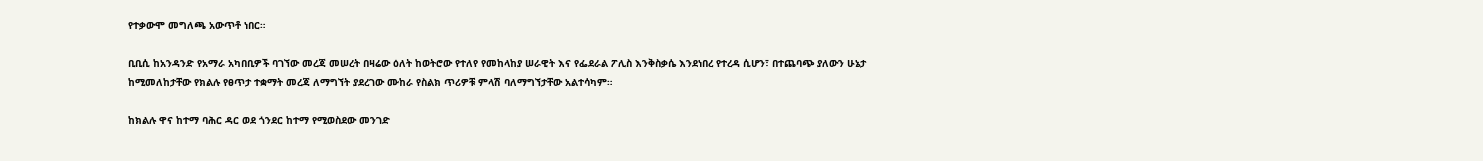የተቃውሞ መግለጫ አውጥቶ ነበር።

ቢቢሲ ከአንዳንድ የአማራ አካበቢዎች ባገኘው መረጃ መሠረት በዛሬው ዕለት ከወትሮው የተለየ የመከላከያ ሠራዊት እና የፌደራል ፖሊስ እንቅስቃሴ እንደነበረ የተረዳ ሲሆን፣ በተጨባጭ ያለውን ሁኔታ ከሚመለከታቸው የክልሉ የፀጥታ ተቋማት መረጃ ለማግኘት ያደረገው ሙከራ የስልክ ጥሪዎቹ ምላሽ ባለማግኘታቸው አልተሳካም።

ከክልሉ ዋና ከተማ ባሕር ዳር ወደ ጎንደር ከተማ የሚወስደው መንገድ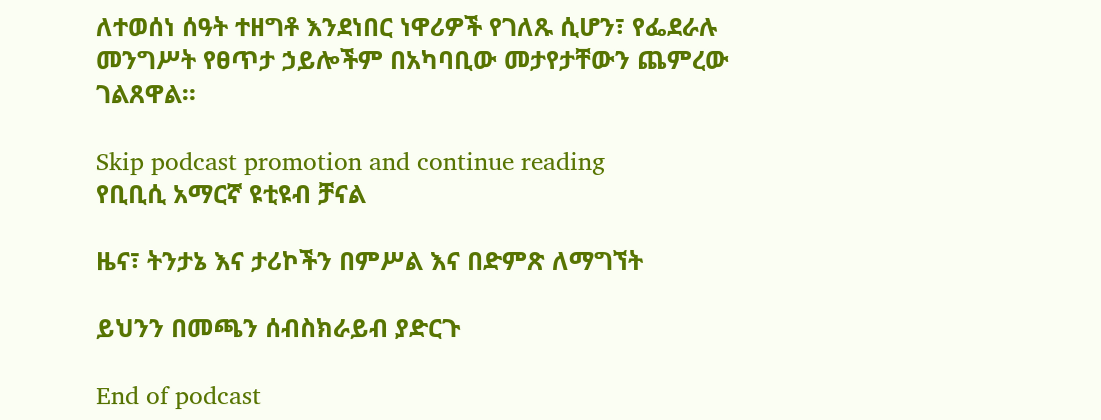ለተወሰነ ሰዓት ተዘግቶ እንደነበር ነዋሪዎች የገለጹ ሲሆን፣ የፌደራሉ መንግሥት የፀጥታ ኃይሎችም በአካባቢው መታየታቸውን ጨምረው ገልጸዋል።

Skip podcast promotion and continue reading
የቢቢሲ አማርኛ ዩቲዩብ ቻናል

ዜና፣ ትንታኔ እና ታሪኮችን በምሥል እና በድምጽ ለማግኘት

ይህንን በመጫን ሰብስክራይብ ያድርጉ

End of podcast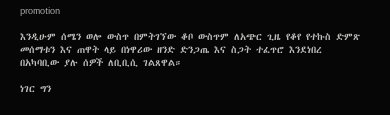promotion

እንዲሁም ሰሜን ወሎ ውስጥ በምትገኘው ቆቦ ውስጥም ለአጭር ጊዜ የቆየ የተኩስ ድምጽ መሰማቱን እና ጠዋት ላይ በነዋሪው ዘንድ ድንጋጤ እና ስጋት ተፈጥሮ እንደነበረ በአካባቢው ያሉ ሰዎች ለቢቢሲ ገልጸዋል።

ነገር ግን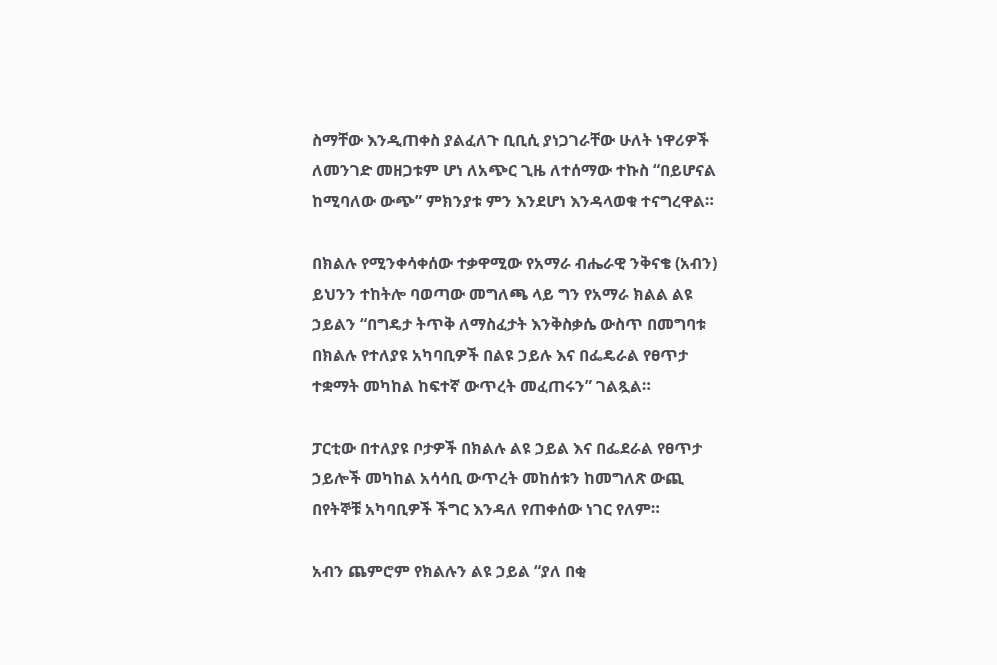ስማቸው እንዲጠቀስ ያልፈለጉ ቢቢሲ ያነጋገራቸው ሁለት ነዋሪዎች ለመንገድ መዘጋቱም ሆነ ለአጭር ጊዜ ለተሰማው ተኩስ “በይሆናል ከሚባለው ውጭ” ምክንያቱ ምን እንደሆነ እንዳላወቁ ተናግረዋል።

በክልሉ የሚንቀሳቀሰው ተቃዋሚው የአማራ ብሔራዊ ንቅናቄ (አብን) ይህንን ተከትሎ ባወጣው መግለጫ ላይ ግን የአማራ ክልል ልዩ ኃይልን “በግዴታ ትጥቅ ለማስፈታት እንቅስቃሴ ውስጥ በመግባቱ በክልሉ የተለያዩ አካባቢዎች በልዩ ኃይሉ እና በፌዴራል የፀጥታ ተቋማት መካከል ከፍተኛ ውጥረት መፈጠሩን” ገልጿል።

ፓርቲው በተለያዩ ቦታዎች በክልሉ ልዩ ኃይል እና በፌደራል የፀጥታ ኃይሎች መካከል አሳሳቢ ውጥረት መከሰቱን ከመግለጽ ውጪ በየትኞቹ አካባቢዎች ችግር እንዳለ የጠቀሰው ነገር የለም።

አብን ጨምሮም የክልሉን ልዩ ኃይል “ያለ በቂ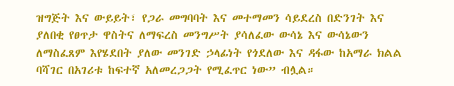ዝግጅት እና ውይይት፣ የጋራ መግባባት እና መተማመን ሳይደረስ በድንገት እና ያለበቂ የፀጥታ ዋስትና ለማፍረስ መንግሥት ያሳለፈው ውሳኔ እና ውሳኔውን ለማስፈጸም እየሄደበት ያለው መንገድ ኃላፊነት የጎደለው እና ዳፋው ከአማራ ክልል ባሻገር በአገሪቱ ከፍተኛ አለመረጋጋት የሚፈጥር ነው” ብሏል።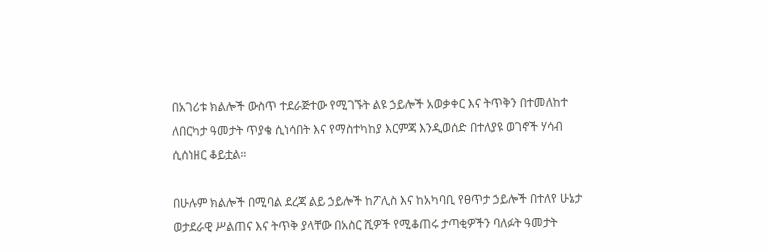በአገሪቱ ክልሎች ውስጥ ተደራጅተው የሚገኙት ልዩ ኃይሎች አወቃቀር እና ትጥቅን በተመለከተ ለበርካታ ዓመታት ጥያቄ ሲነሳበት እና የማስተካከያ እርምጃ እንዲወሰድ በተለያዩ ወገኖች ሃሳብ ሲሰነዘር ቆይቷል።

በሁሉም ክልሎች በሚባል ደረጃ ልይ ኃይሎች ከፖሊስ እና ከአካባቢ የፀጥታ ኃይሎች በተለየ ሁኔታ ወታደራዊ ሥልጠና እና ትጥቅ ያላቸው በአስር ሺዎች የሚቆጠሩ ታጣቂዎችን ባለፉት ዓመታት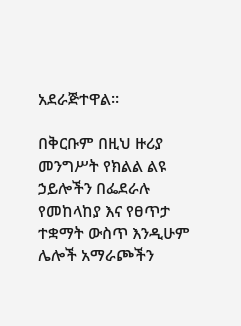አደራጅተዋል።

በቅርቡም በዚህ ዙሪያ መንግሥት የክልል ልዩ ኃይሎችን በፌደራሉ የመከላከያ እና የፀጥታ ተቋማት ውስጥ እንዲሁም ሌሎች አማራጮችን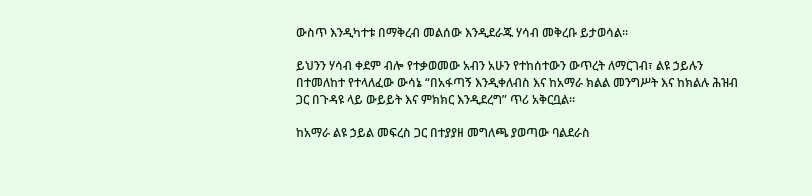ውስጥ እንዲካተቱ በማቅረብ መልሰው እንዲደራጁ ሃሳብ መቅረቡ ይታወሳል።

ይህንን ሃሳብ ቀደም ብሎ የተቃወመው አብን አሁን የተከሰተውን ውጥረት ለማርገብ፣ ልዩ ኃይሉን በተመለከተ የተላለፈው ውሳኔ “በአፋጣኝ እንዲቀለብስ እና ከአማራ ክልል መንግሥት እና ከክልሉ ሕዝብ ጋር በጉዳዩ ላይ ውይይት እና ምክክር እንዲደረግ” ጥሪ አቅርቧል።

ከአማራ ልዩ ኃይል መፍረስ ጋር በተያያዘ መግለጫ ያወጣው ባልደራስ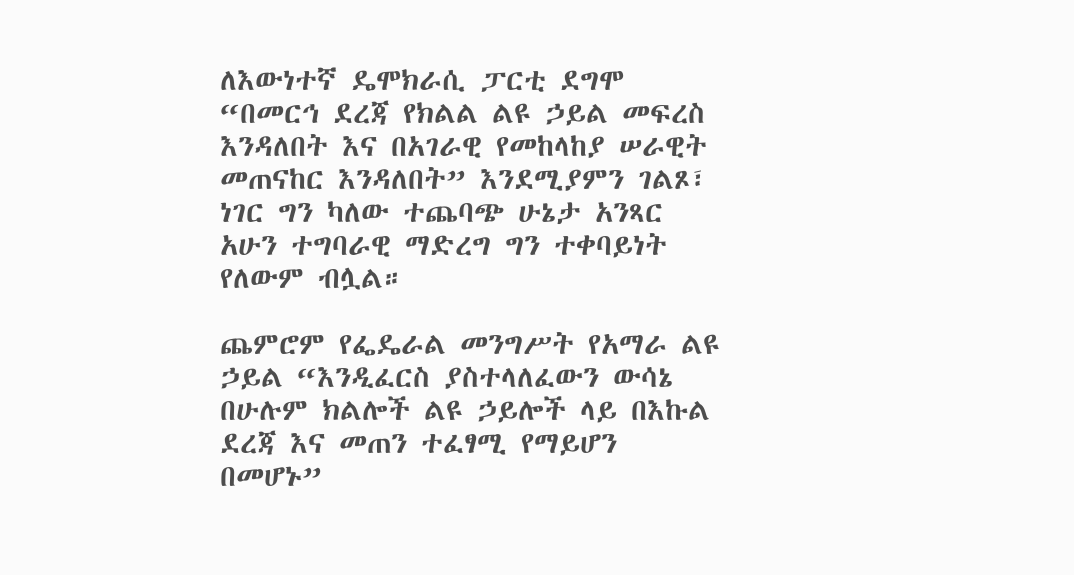ለእውነተኛ ዴሞክራሲ ፓርቲ ደግሞ “በመርኅ ደረጃ የክልል ልዩ ኃይል መፍረስ እንዳለበት እና በአገራዊ የመከላከያ ሠራዊት መጠናከር እንዳለበት” እንደሚያምን ገልጾ፣ ነገር ግን ካለው ተጨባጭ ሁኔታ አንጻር አሁን ተግባራዊ ማድረግ ግን ተቀባይነት የለውም ብሏል።

ጨምሮም የፌዴራል መንግሥት የአማራ ልዩ ኃይል “እንዲፈርስ ያስተላለፈውን ውሳኔ በሁሉም ክልሎች ልዩ ኃይሎች ላይ በእኩል ደረጃ እና መጠን ተፈፃሚ የማይሆን በመሆኑ”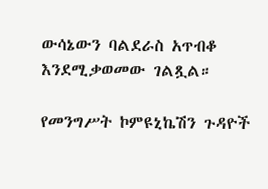ውሳኔውን ባልደራስ አጥብቆ እንደሚቃወመው ገልጿል።

የመንግሥት ኮምዩኒኬሽን ጉዳዮች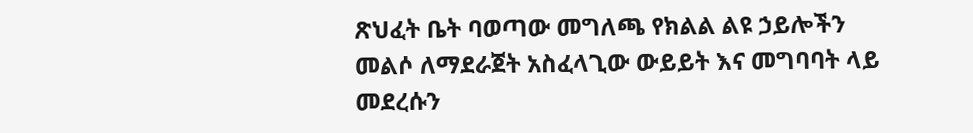ጽህፈት ቤት ባወጣው መግለጫ የክልል ልዩ ኃይሎችን መልሶ ለማደራጀት አስፈላጊው ውይይት እና መግባባት ላይ መደረሱን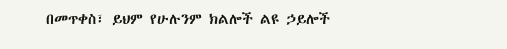በመጥቀስ፣ ይህም የሁሉንም ክልሎች ልዩ ኃይሎች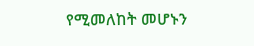የሚመለከት መሆኑን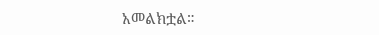አመልክቷል።